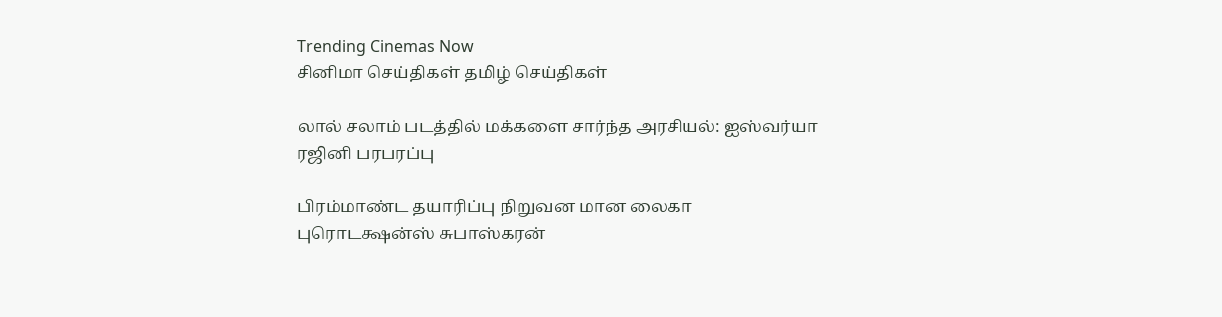Trending Cinemas Now
சினிமா செய்திகள் தமிழ் செய்திகள்

லால் சலாம் படத்தில் மக்களை சார்ந்த அரசியல்: ஐஸ்வர்யா ரஜினி பரபரப்பு

பிரம்மாண்ட தயாரிப்பு நிறுவன மான லைகா புரொடக்ஷன்ஸ் சுபாஸ்கரன்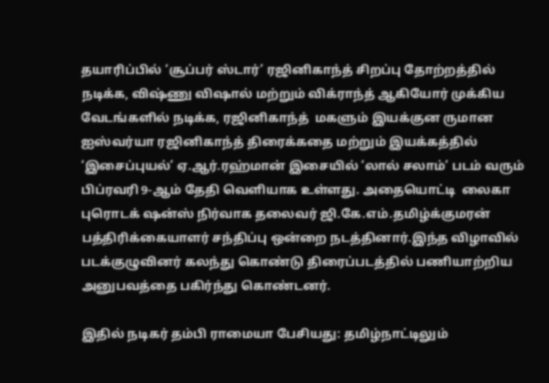தயாரிப்பில் ‘சூப்பர் ஸ்டார்’ ரஜினிகாந்த் சிறப்பு தோற்றத்தில் நடிக்க, விஷ்ணு விஷால் மற்றும் விக்ராந்த் ஆகியோர் முக்கிய வேடங்களில் நடிக்க, ரஜினிகாந்த்  மகளும் இயக்குன ருமான ஐஸ்வர்யா ரஜினிகாந்த் திரைக்கதை மற்றும் இயக்கத்தில் ‘இசைப்புயல்’ ஏ.ஆர்.ரஹ்மான் இசையில் ‘லால் சலாம்’ படம் வரும் பிப்ரவரி 9-ஆம் தேதி வெளியாக உள்ளது. அதையொட்டி  லைகா புரொடக்‌ ஷன்ஸ் நிர்வாக தலைவர் ஜி.கே.எம்.தமிழ்க்குமரன் பத்திரிக்கையாளர் சந்திப்பு ஒன்றை நடத்தினார்.இந்த விழாவில் படக்குழுவினர் கலந்து கொண்டு திரைப்படத்தில் பணியாற்றிய அனுபவத்தை பகிர்ந்து கொண்டனர்.

இதில் நடிகர் தம்பி ராமையா பேசியது: தமிழ்நாட்டிலும்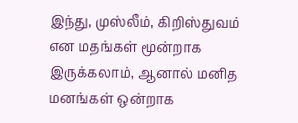இந்து, முஸ்லீம், கிறிஸ்துவம் என மதங்கள் மூன்றாக இருக்கலாம், ஆனால் மனித மனங்கள் ஒன்றாக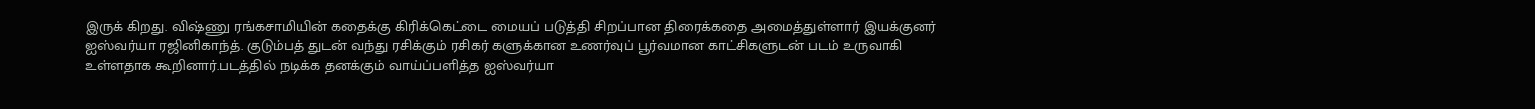இருக் கிறது. விஷ்ணு ரங்கசாமியின் கதைக்கு கிரிக்கெட்டை மையப் படுத்தி சிறப்பான திரைக்கதை அமைத்துள்ளார் இயக்குனர் ஐஸ்வர்யா ரஜினிகாந்த். குடும்பத் துடன் வந்து ரசிக்கும் ரசிகர் களுக்கான உணர்வுப் பூர்வமான காட்சிகளுடன் படம் உருவாகி உள்ளதாக கூறினார்.படத்தில் நடிக்க தனக்கும் வாய்ப்பளித்த ஐஸ்வர்யா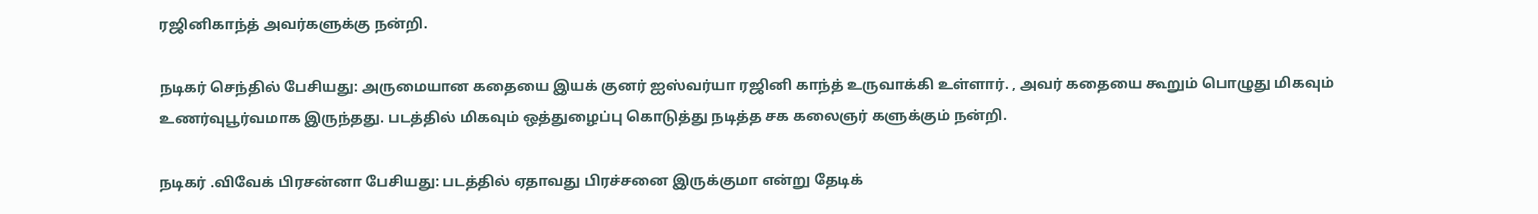ரஜினிகாந்த் அவர்களுக்கு நன்றி.

நடிகர் செந்தில் பேசியது: அருமையான கதையை இயக் குனர் ஐஸ்வர்யா ரஜினி காந்த் உருவாக்கி உள்ளார். , அவர் கதையை கூறும் பொழுது மிகவும் உணர்வுபூர்வமாக இருந்தது. படத்தில் மிகவும் ஒத்துழைப்பு கொடுத்து நடித்த சக கலைஞர் களுக்கும் நன்றி.

நடிகர் .விவேக் பிரசன்னா பேசியது: படத்தில் ஏதாவது பிரச்சனை இருக்குமா என்று தேடிக்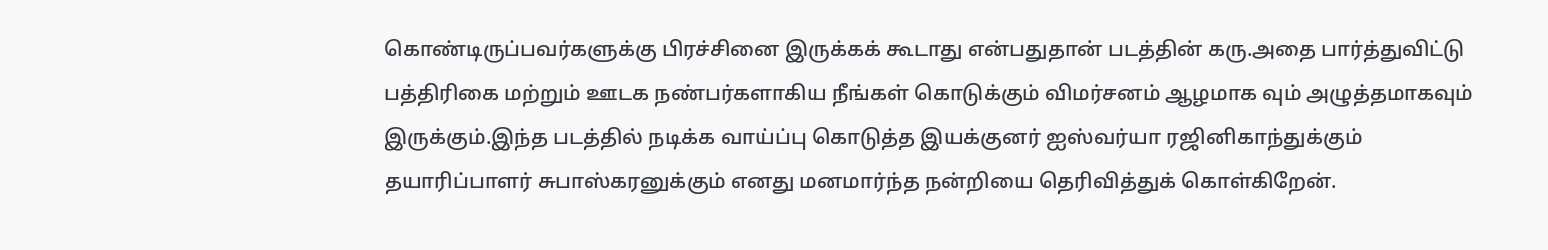கொண்டிருப்பவர்களுக்கு பிரச்சினை இருக்கக் கூடாது என்பதுதான் படத்தின் கரு.அதை பார்த்துவிட்டு பத்திரிகை மற்றும் ஊடக நண்பர்களாகிய நீங்கள் கொடுக்கும் விமர்சனம் ஆழமாக வும் அழுத்தமாகவும் இருக்கும்.இந்த படத்தில் நடிக்க வாய்ப்பு கொடுத்த இயக்குனர் ஐஸ்வர்யா ரஜினிகாந்துக்கும் தயாரிப்பாளர் சுபாஸ்கரனுக்கும் எனது மனமார்ந்த நன்றியை தெரிவித்துக் கொள்கிறேன்.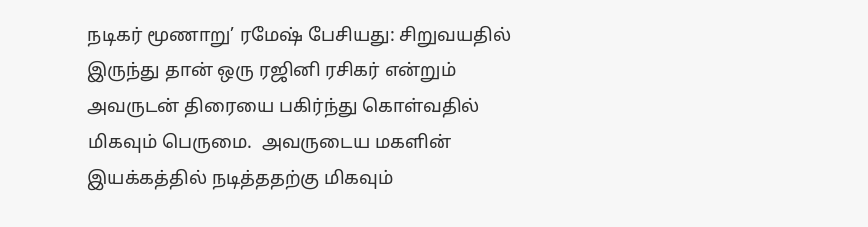நடிகர் மூணாறு’ ரமேஷ் பேசியது: சிறுவயதில் இருந்து தான் ஒரு ரஜினி ரசிகர் என்றும் அவருடன் திரையை பகிர்ந்து கொள்வதில் மிகவும் பெருமை.  அவருடைய மகளின் இயக்கத்தில் நடித்ததற்கு மிகவும்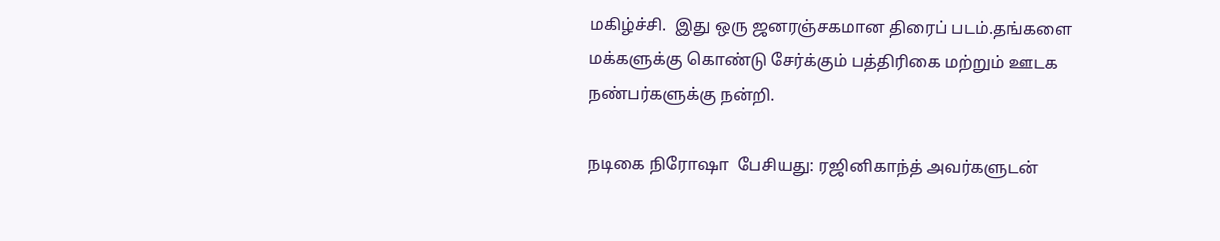மகிழ்ச்சி.  இது ஒரு ஜனரஞ்சகமான திரைப் படம்.தங்களை மக்களுக்கு கொண்டு சேர்க்கும் பத்திரிகை மற்றும் ஊடக நண்பர்களுக்கு நன்றி.

நடிகை நிரோஷா  பேசியது: ரஜினிகாந்த் அவர்களுடன்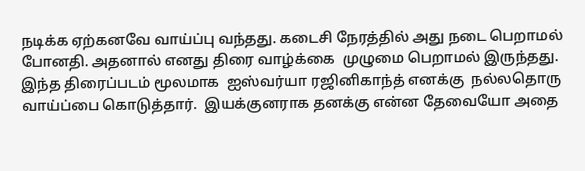நடிக்க ஏற்கனவே வாய்ப்பு வந்தது. கடைசி நேரத்தில் அது நடை பெறாமல் போனதி. அதனால் எனது திரை வாழ்க்கை  முழுமை பெறாமல் இருந்தது. இந்த திரைப்படம் மூலமாக  ஐஸ்வர்யா ரஜினிகாந்த் எனக்கு  நல்லதொரு வாய்ப்பை கொடுத்தார்.  இயக்குனராக தனக்கு என்ன தேவையோ அதை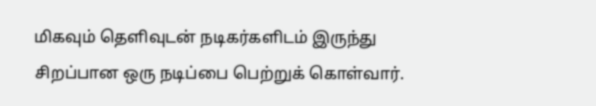மிகவும் தெளிவுடன் நடிகர்களிடம் இருந்து சிறப்பான ஒரு நடிப்பை பெற்றுக் கொள்வார்.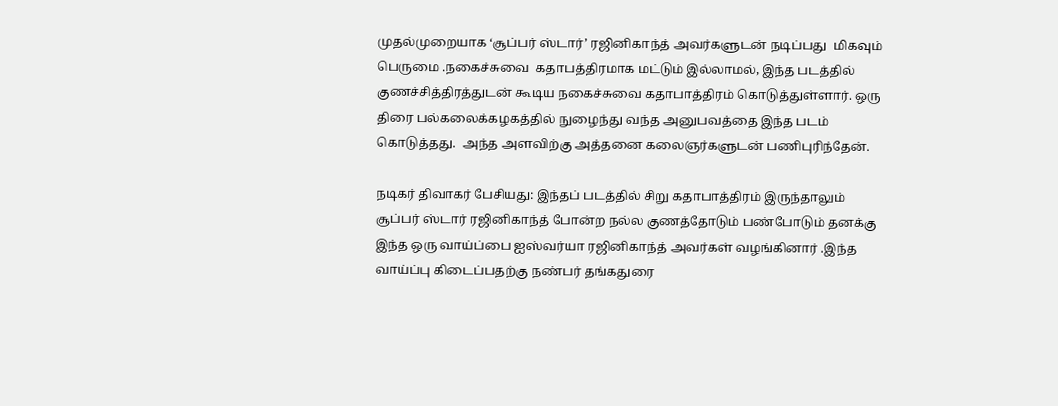முதல்முறையாக ‘சூப்பர் ஸ்டார்’ ரஜினிகாந்த் அவர்களுடன் நடிப்பது  மிகவும் பெருமை .நகைச்சுவை  கதாபத்திரமாக மட்டும் இல்லாமல், இந்த படத்தில் குணச்சித்திரத்துடன் கூடிய நகைச்சுவை கதாபாத்திரம் கொடுத்துள்ளார். ஒரு திரை பல்கலைக்கழகத்தில் நுழைந்து வந்த அனுபவத்தை இந்த படம் கொடுத்தது.  அந்த அளவிற்கு அத்தனை கலைஞர்களுடன் பணிபுரிந்தேன்.

நடிகர் திவாகர் பேசியது: இந்தப் படத்தில் சிறு கதாபாத்திரம் இருந்தாலும் சூப்பர் ஸ்டார் ரஜினிகாந்த் போன்ற நல்ல குணத்தோடும் பண்போடும் தனக்கு இந்த ஒரு வாய்ப்பை ஐஸ்வர்யா ரஜினிகாந்த் அவர்கள் வழங்கினார் .இந்த வாய்ப்பு கிடைப்பதற்கு நண்பர் தங்கதுரை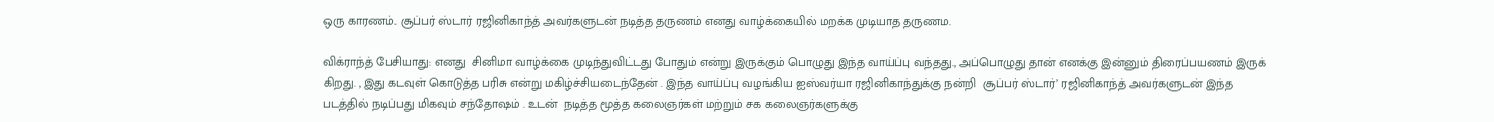ஒரு காரணம்.. சூப்பர் ஸ்டார் ரஜினிகாந்த் அவர்களுடன் நடித்த தருணம் எனது வாழ்க்கையில் மறக்க முடியாத தருணம.

விக்ராந்த் பேசியாது: எனது  சினிமா வாழ்க்கை முடிந்துவிட்டது போதும் என்று இருக்கும் பொழுது இந்த வாய்ப்பு வந்தது., அப்பொழுது தான் எனக்கு இன்னும் திரைப்பயணம் இருக் கிறது. , இது கடவுள் கொடுத்த பரிசு என்று மகிழ்ச்சியடைந்தேன் . இந்த வாய்ப்பு வழங்கிய ஐஸ்வர்யா ரஜினிகாந்துக்கு நன்றி  சூப்பர் ஸ்டார்’ ரஜினிகாந்த் அவர்களுடன் இந்த படத்தில் நடிப்பது மிகவும் சந்தோஷம் . உடன்  நடித்த மூத்த கலைஞர்கள் மற்றும் சக கலைஞர்களுக்கு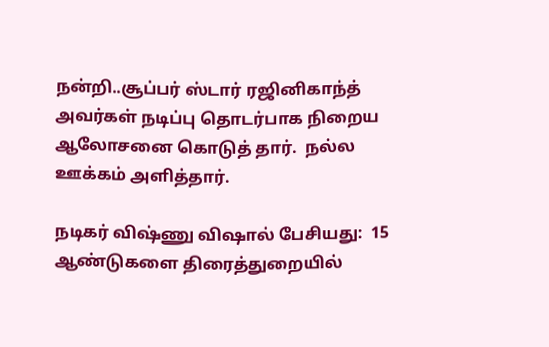நன்றி..சூப்பர் ஸ்டார் ரஜினிகாந்த் அவர்கள் நடிப்பு தொடர்பாக நிறைய ஆலோசனை கொடுத் தார்.  நல்ல ஊக்கம் அளித்தார்.

நடிகர் விஷ்ணு விஷால் பேசியது:  15 ஆண்டுகளை திரைத்துறையில்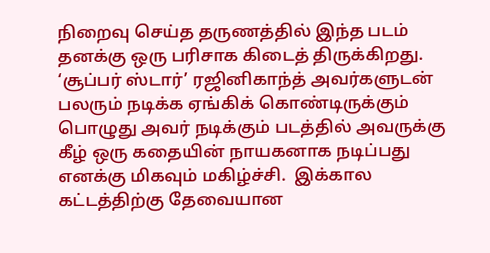நிறைவு செய்த தருணத்தில் இந்த படம் தனக்கு ஒரு பரிசாக கிடைத் திருக்கிறது. ‘சூப்பர் ஸ்டார்’ ரஜினிகாந்த் அவர்களுடன் பலரும் நடிக்க ஏங்கிக் கொண்டிருக்கும் பொழுது அவர் நடிக்கும் படத்தில் அவருக்கு கீழ் ஒரு கதையின் நாயகனாக நடிப்பது எனக்கு மிகவும் மகிழ்ச்சி.  இக்கால கட்டத்திற்கு தேவையான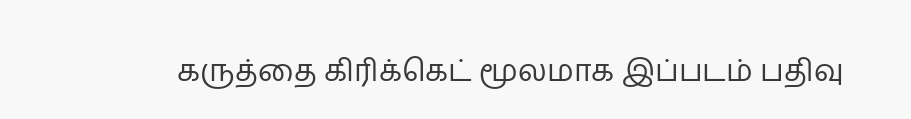கருத்தை கிரிக்கெட் மூலமாக இப்படம் பதிவு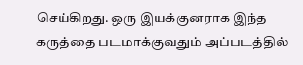செய்கிறது. ஒரு இயக்குனராக இந்த கருத்தை படமாக்குவதும் அப்படத்தில்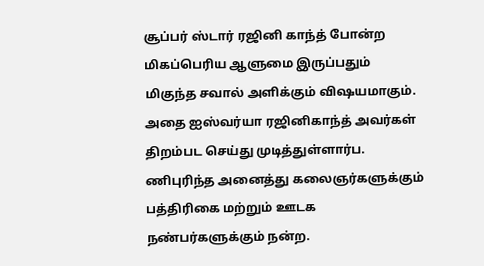சூப்பர் ஸ்டார் ரஜினி காந்த் போன்ற மிகப்பெரிய ஆளுமை இருப்பதும் மிகுந்த சவால் அளிக்கும் விஷயமாகும். அதை ஐஸ்வர்யா ரஜினிகாந்த் அவர்கள் திறம்பட செய்து முடித்துள்ளார்ப. ணிபுரிந்த அனைத்து கலைஞர்களுக்கும் பத்திரிகை மற்றும் ஊடக நண்பர்களுக்கும் நன்ற.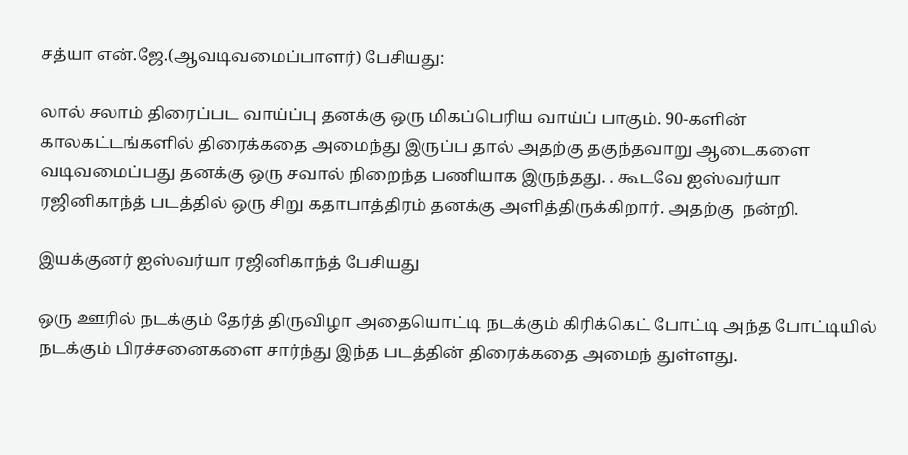சத்யா என்.ஜே.(ஆவடிவமைப்பாளர்) பேசியது:

லால் சலாம் திரைப்பட வாய்ப்பு தனக்கு ஒரு மிகப்பெரிய வாய்ப் பாகும். 90-களின் காலகட்டங்களில் திரைக்கதை அமைந்து இருப்ப தால் அதற்கு தகுந்தவாறு ஆடைகளை வடிவமைப்பது தனக்கு ஒரு சவால் நிறைந்த பணியாக இருந்தது. . கூடவே ஐஸ்வர்யா ரஜினிகாந்த் படத்தில் ஒரு சிறு கதாபாத்திரம் தனக்கு அளித்திருக்கிறார். அதற்கு  நன்றி.

இயக்குனர் ஐஸ்வர்யா ரஜினிகாந்த் பேசியது

ஒரு ஊரில் நடக்கும் தேர்த் திருவிழா அதையொட்டி நடக்கும் கிரிக்கெட் போட்டி அந்த போட்டியில் நடக்கும் பிரச்சனைகளை சார்ந்து இந்த படத்தின் திரைக்கதை அமைந் துள்ளது.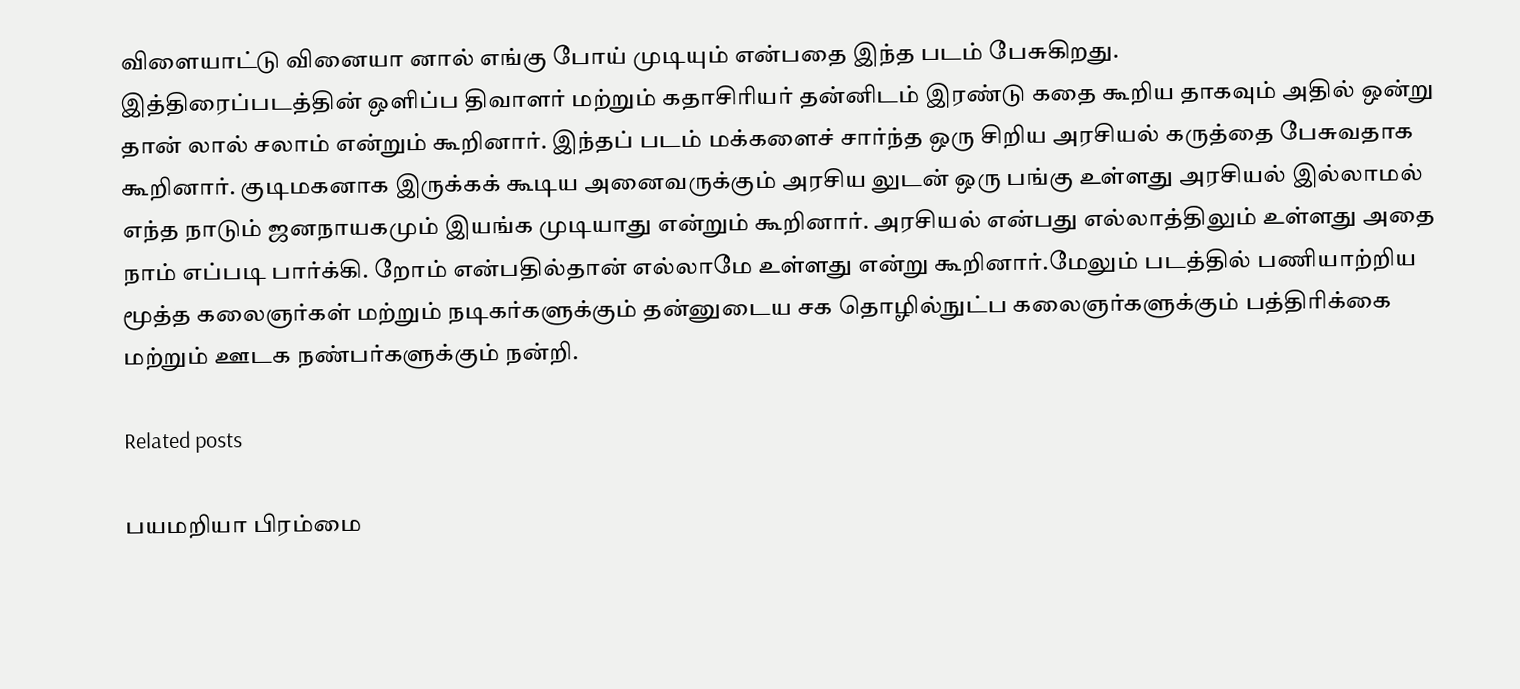விளையாட்டு வினையா னால் எங்கு போய் முடியும் என்பதை இந்த படம் பேசுகிறது.
இத்திரைப்படத்தின் ஒளிப்ப திவாளர் மற்றும் கதாசிரியர் தன்னிடம் இரண்டு கதை கூறிய தாகவும் அதில் ஒன்று தான் லால் சலாம் என்றும் கூறினார். இந்தப் படம் மக்களைச் சார்ந்த ஒரு சிறிய அரசியல் கருத்தை பேசுவதாக கூறினார். குடிமகனாக இருக்கக் கூடிய அனைவருக்கும் அரசிய லுடன் ஒரு பங்கு உள்ளது அரசியல் இல்லாமல் எந்த நாடும் ஜனநாயகமும் இயங்க முடியாது என்றும் கூறினார். அரசியல் என்பது எல்லாத்திலும் உள்ளது அதை நாம் எப்படி பார்க்கி. றோம் என்பதில்தான் எல்லாமே உள்ளது என்று கூறினார்.மேலும் படத்தில் பணியாற்றிய மூத்த கலைஞர்கள் மற்றும் நடிகர்களுக்கும் தன்னுடைய சக தொழில்நுட்ப கலைஞர்களுக்கும் பத்திரிக்கை மற்றும் ஊடக நண்பர்களுக்கும் நன்றி.

Related posts

பயமறியா பிரம்மை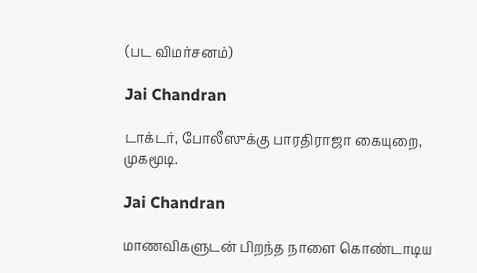(பட விமர்சனம்)

Jai Chandran

டாக்டர், போலீஸுக்கு பாரதிராஜா கையுறை, முகமூடி.

Jai Chandran

மாணவிகளுடன் பிறந்த நாளை கொண்டாடிய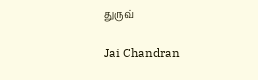துருவ்

Jai Chandran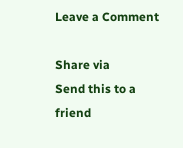Leave a Comment

Share via
Send this to a friend